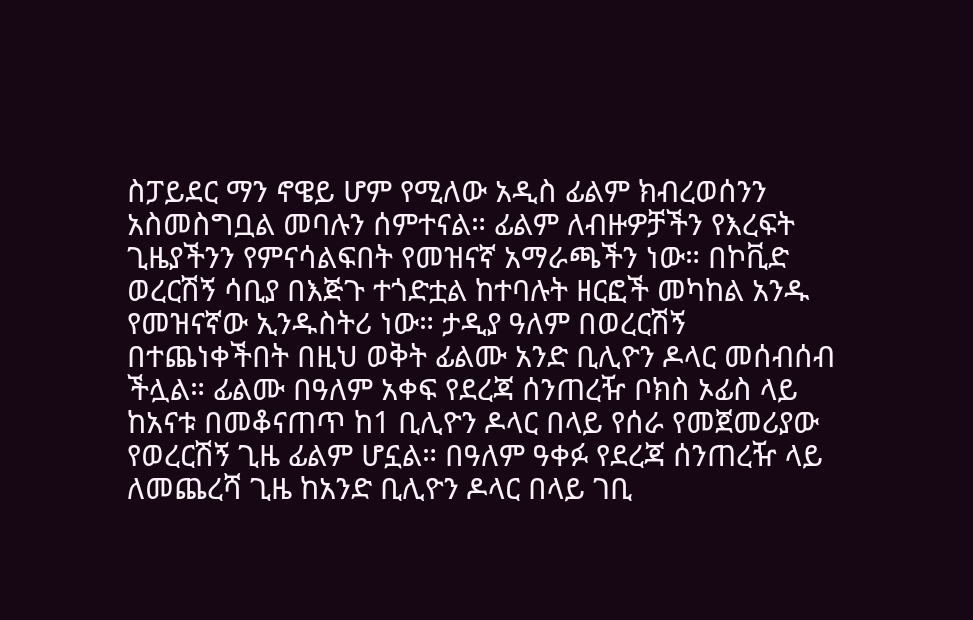ስፓይደር ማን ኖዌይ ሆም የሚለው አዲስ ፊልም ክብረወሰንን አስመስግቧል መባሉን ሰምተናል። ፊልም ለብዙዎቻችን የእረፍት ጊዜያችንን የምናሳልፍበት የመዝናኛ አማራጫችን ነው። በኮቪድ ወረርሽኝ ሳቢያ በእጅጉ ተጎድቷል ከተባሉት ዘርፎች መካከል አንዱ የመዝናኛው ኢንዱስትሪ ነው። ታዲያ ዓለም በወረርሽኝ በተጨነቀችበት በዚህ ወቅት ፊልሙ አንድ ቢሊዮን ዶላር መሰብሰብ ችሏል። ፊልሙ በዓለም አቀፍ የደረጃ ሰንጠረዥ ቦክስ ኦፊስ ላይ ከአናቱ በመቆናጠጥ ከ1 ቢሊዮን ዶላር በላይ የሰራ የመጀመሪያው የወረርሽኝ ጊዜ ፊልም ሆኗል። በዓለም ዓቀፉ የደረጃ ሰንጠረዥ ላይ ለመጨረሻ ጊዜ ከአንድ ቢሊዮን ዶላር በላይ ገቢ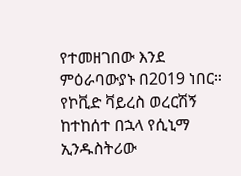የተመዘገበው እንደ ምዕራባውያኑ በ2019 ነበር። የኮቪድ ቫይረስ ወረርሽኝ ከተከሰተ በኋላ የሲኒማ ኢንዱስትሪው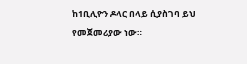ከ1ቢሊዮን ዶላር በላይ ሲያስገባ ይህ የመጀመሪያው ነው።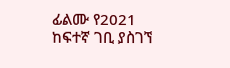ፊልሙ የ2021 ከፍተኛ ገቢ ያስገኘ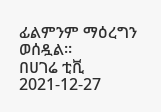ፊልምንም ማዕረግን ወሰዷል።
በሀገሬ ቲቪ
2021-12-27